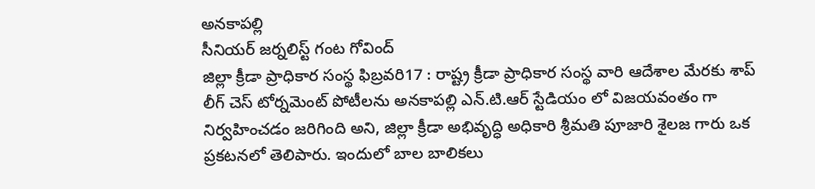అనకాపల్లి
సీనియర్ జర్నలిస్ట్ గంట గోవింద్
జిల్లా క్రీడా ప్రాధికార సంస్థ ఫిబ్రవరి17 : రాష్ట్ర క్రీడా ప్రాధికార సంస్థ వారి ఆదేశాల మేరకు శాప్ లీగ్ చెస్ టోర్నమెంట్ పోటీలను అనకాపల్లి ఎన్.టి.ఆర్ స్టేడియం లో విజయవంతం గా నిర్వహించడం జరిగింది అని, జిల్లా క్రీడా అభివృద్ధి అధికారి శ్రీమతి పూజారి శైలజ గారు ఒక ప్రకటనలో తెలిపారు. ఇందులో బాల బాలికలు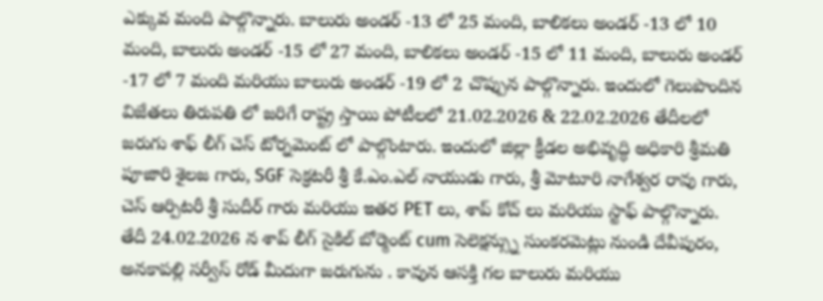ఎక్కువ మంది పాల్గొన్నారు. బాలురు అండర్ -13 లో 25 మంది, బాలికలు అండర్ -13 లో 10 మంది, బాలురు అండర్ -15 లో 27 మంది, బాలికలు అండర్ -15 లో 11 మంది, బాలురు అండర్ -17 లో 7 మంది మరియు బాలురు అండర్ -19 లో 2 చొప్పున పాల్గొన్నారు. ఇందులో గెలుపొందిన విజేతలు తిరుపతి లో జరిగే రాష్ట్ర స్తాయి పోటీలలో 21.02.2026 & 22.02.2026 తేదీలలో జరుగు శాఫ్ లీగ్ చెస్ టోర్నమెంట్ లో పాల్గొంటారు. ఇందులో జిల్లా క్రీడల అభివృద్ధి అధికారి శ్రీమతి పూజారి శైలజ గారు, SGF సెక్రటరీ శ్రీ కే.ఎం.ఎల్ నాయుడు గారు, శ్రీ మోటూరి నాగేశ్వర రావు గారు, చెస్ ఆర్పిటరీ శ్రీ సుదీర్ గారు మరియు ఇతర PET లు, శాప్ కోచ్ లు మరియు స్టాఫ్ పాల్గొన్నారు.
తేదీ 24.02.2026 న శాప్ లీగ్ సైకిల్ బోర్మెంట్ cum సెలెక్షన్స్ను సుంకరమెట్లు నుండి దేవీపురం, అనకాపల్లి సర్వీస్ రోడ్ మీదుగా జరుగును . కావున ఆసక్తి గల బాలురు మరియు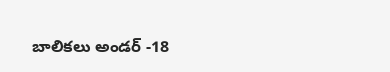బాలికలు అండర్ -18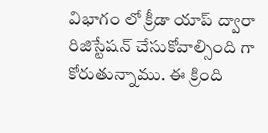విభాగం లో క్రీడా యాప్ ద్వారా రిజిస్టేషన్ చేసుకోవాల్సింది గా కోరుతున్నాము. ఈ క్రింది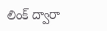లింక్ ద్వారా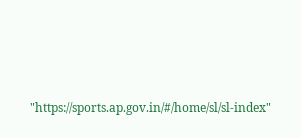"https://sports.ap.gov.in/#/home/sl/sl-index"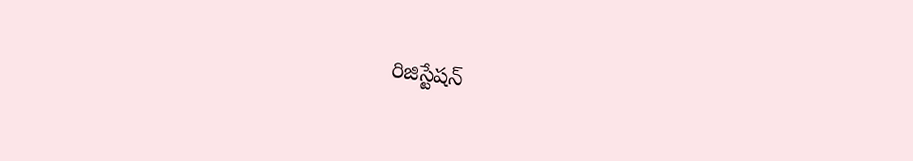రిజిస్టేషన్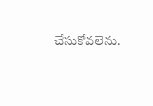చేసుకోవలెను.